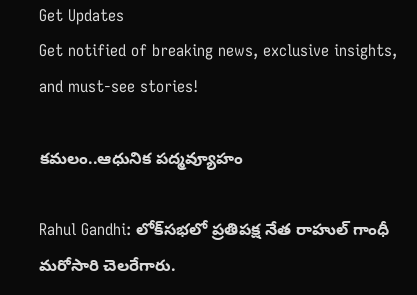Get Updates
Get notified of breaking news, exclusive insights, and must-see stories!

కమలం..ఆధునిక పద్మవ్యూహం

Rahul Gandhi: లోక్‌సభలో ప్రతిపక్ష నేత రాహుల్ గాంధీ మరోసారి చెలరేగారు.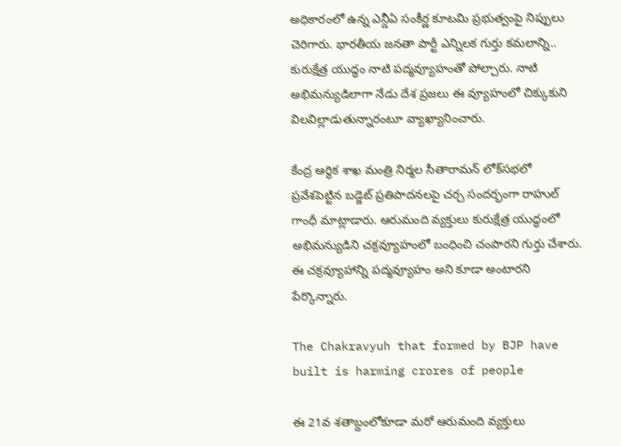అధికారంలో ఉన్న ఎన్డీఏ సంకీర్ణ కూటమి ప్రభుత్వంపై నిప్పులు చెరిగారు. భారతీయ జనతా పార్టీ ఎన్నిలక గుర్తు కమలాన్ని.. కురుక్షేత్ర యుద్ధం నాటి పద్మవ్యూహంతో పోల్చారు. నాటి అభిమన్యుడిలాగా నేడు దేశ ప్రజలు ఈ వ్యూహంలో చిక్కుకుని విలవిల్లాడుతున్నారంటూ వ్యాఖ్యానించారు.

కేంద్ర ఆర్థిక శాఖ మంత్రి నిర్మల సీతారామన్ లోక్‌సభలో ప్రవేశపెట్టిన బడ్జెట్‌ ప్రతిపాదనలపై చర్చ సందర్భంగా రాహుల్ గాంధీ మాట్లాడారు. ఆరుమంది వ్యక్తులు కురుక్షేత్ర యుద్ధంలో అభిమన్యుడిని చక్రవ్యూహంలో బంధించి చంపారని గుర్తు చేశారు. ఈ చక్రవ్యూహాన్ని పద్మవ్యూహం అని కూడా అంటారని పేర్కొన్నారు.

The Chakravyuh that formed by BJP have built is harming crores of people

ఈ 21వ శతాబ్దంలోకూడా మరో ఆరుమంది వ్యక్తులు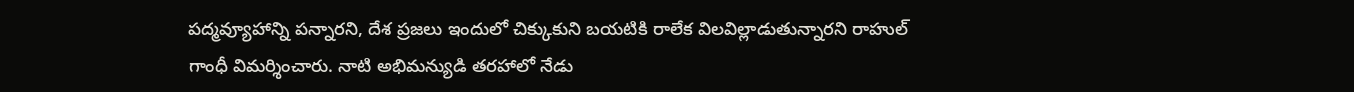పద్మవ్యూహాన్ని పన్నారని, దేశ ప్రజలు ఇందులో చిక్కుకుని బయటికి రాలేక విలవిల్లాడుతున్నారని రాహుల్‌ గాంధీ విమర్శించారు. నాటి అభిమన్యుడి తరహాలో నేడు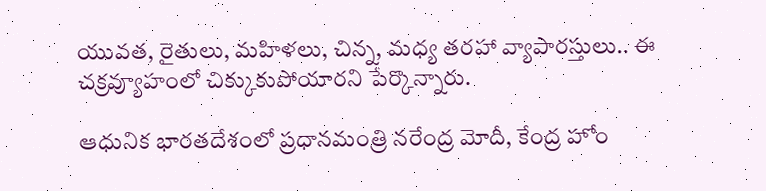యువత, రైతులు, మహిళలు, చిన్న, మధ్య తరహా వ్యాపారస్తులు.. ఈ చక్రవ్యూహంలో చిక్కుకుపోయారని పేర్కొన్నారు.

ఆధునిక భారతదేశంలో ప్రధానమంత్రి నరేంద్ర మోదీ, కేంద్ర హోం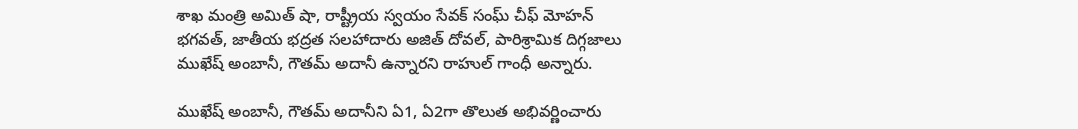శాఖ మంత్రి అమిత్ షా, రాష్ట్రీయ స్వయం సేవక్ సంఘ్ చీఫ్ మోహన్ భగవత్, జాతీయ భద్రత సలహాదారు అజిత్ దోవల్, పారిశ్రామిక దిగ్గజాలు ముఖేష్ అంబానీ, గౌతమ్ అదానీ ఉన్నారని రాహుల్ గాంధీ అన్నారు.

ముఖేష్ అంబానీ, గౌతమ్ అదానీని ఏ1, ఏ2గా తొలుత అభివర్ణించారు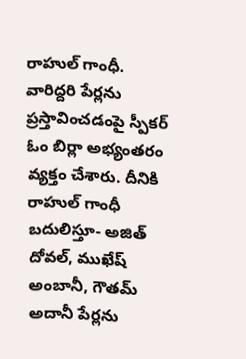రాహుల్ గాంధీ. వారిద్దరి పేర్లను ప్రస్తావించడంపై స్పీకర్ ఓం బిర్లా అభ్యంతరం వ్యక్తం చేశారు. దీనికి రాహుల్ గాంధీ బదులిస్తూ- అజిత్ దోవల్, ముఖేష్ అంబానీ, గౌతమ్ అదానీ పేర్లను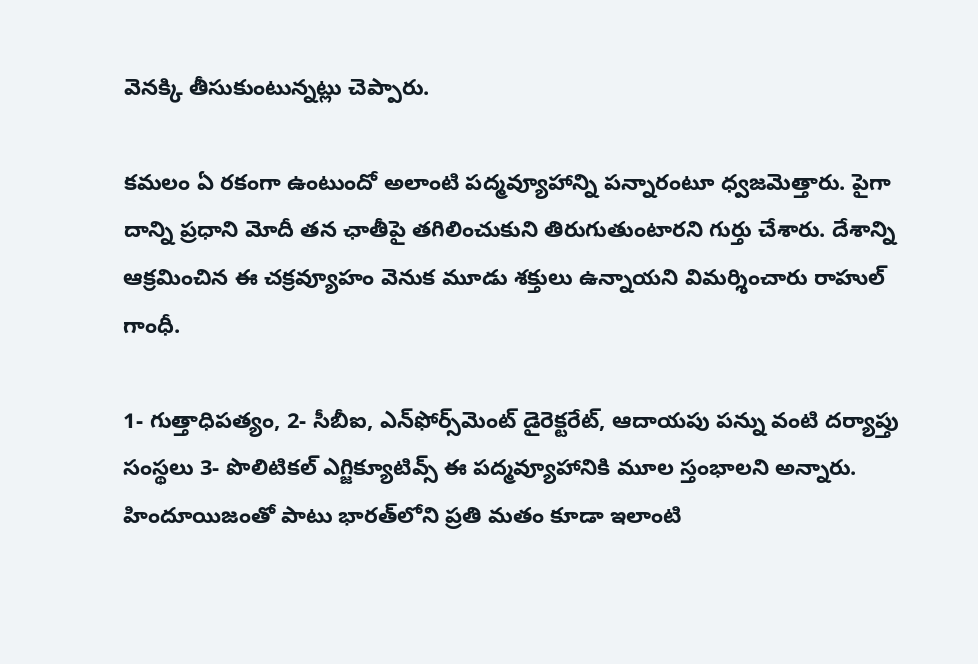వెనక్కి తీసుకుంటున్నట్లు చెప్పారు.

కమలం ఏ రకంగా ఉంటుందో అలాంటి పద్మవ్యూహాన్ని పన్నారంటూ ధ్వజమెత్తారు. పైగా దాన్ని ప్రధాని మోదీ తన ఛాతీపై తగిలించుకుని తిరుగుతుంటారని గుర్తు చేశారు. దేశాన్ని ఆక్రమించిన ఈ చక్రవ్యూహం వెనుక మూడు శక్తులు ఉన్నాయని విమర్శించారు రాహుల్ గాంధీ.

1- గుత్తాధిపత్యం, 2- సీబీఐ, ఎన్‌ఫోర్స్‌మెంట్ డైరెక్టరేట్, ఆదాయపు పన్ను వంటి దర్యాప్తు సంస్థలు 3- పొలిటికల్ ఎగ్జిక్యూటివ్స్ ఈ పద్మవ్యూహానికి మూల స్తంభాలని అన్నారు. హిందూయిజంతో పాటు భారత్‌లోని ప్రతి మతం కూడా ఇలాంటి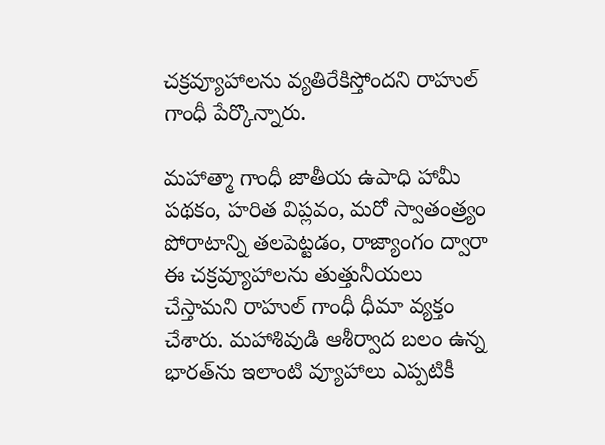చక్రవ్యూహాలను వ్యతిరేకిస్తోందని రాహుల్ గాంధీ పేర్కొన్నారు.

మహాత్మా గాంధీ జాతీయ ఉపాధి హామీ పథకం, హరిత విప్లవం, మరో స్వాతంత్ర్యం పోరాటాన్ని తలపెట్టడం, రాజ్యాంగం ద్వారా ఈ చక్రవ్యూహాలను తుత్తునీయలు చేస్తామని రాహుల్ గాంధీ ధీమా వ్యక్తం చేశారు. మహాశివుడి ఆశీర్వాద బలం ఉన్న భారత్‌ను ఇలాంటి వ్యూహాలు ఎప్పటికీ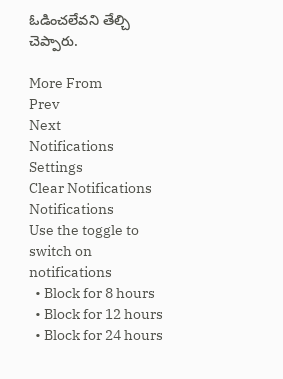ఓడించలేవని తేల్చి చెప్పారు.

More From
Prev
Next
Notifications
Settings
Clear Notifications
Notifications
Use the toggle to switch on notifications
  • Block for 8 hours
  • Block for 12 hours
  • Block for 24 hours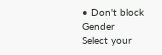• Don't block
Gender
Select your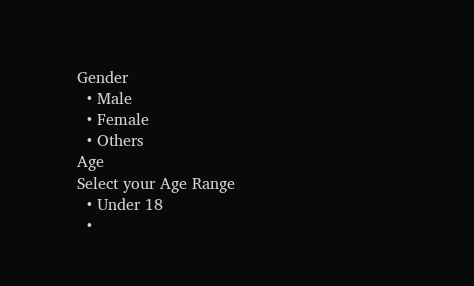Gender
  • Male
  • Female
  • Others
Age
Select your Age Range
  • Under 18
  •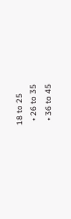18 to 25
  • 26 to 35
  • 36 to 45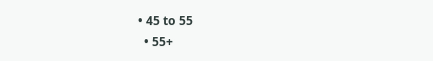• 45 to 55
  • 55+